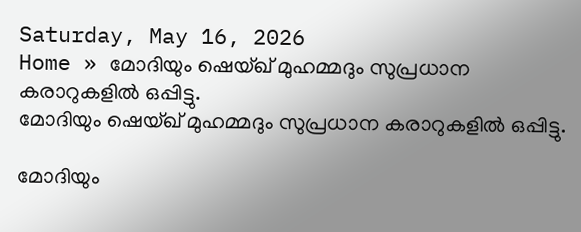Saturday, May 16, 2026
Home » മോദിയും ഷെയ്ഖ് മുഹമ്മദും സുപ്രധാന കരാറുകളില്‍ ഒപ്പിട്ടു.
മോദിയും ഷെയ്ഖ് മുഹമ്മദും സുപ്രധാന കരാറുകളില്‍ ഒപ്പിട്ടു.

മോദിയും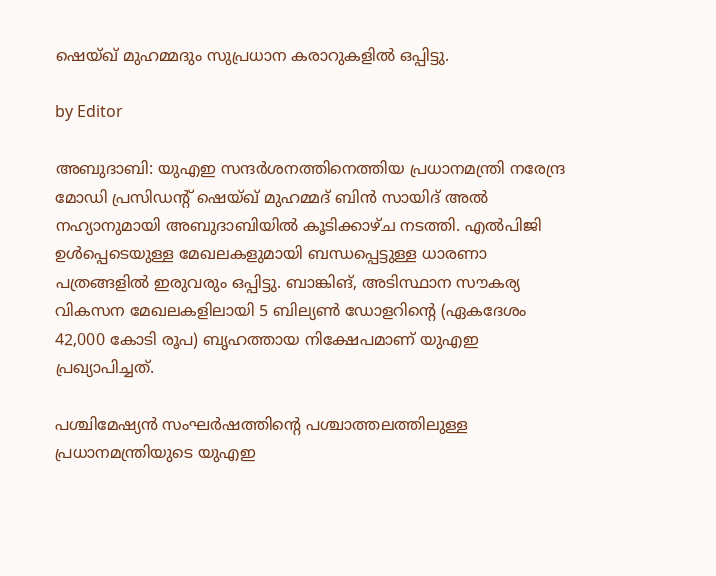ഷെയ്ഖ് മുഹമ്മദും സുപ്രധാന കരാറുകളില്‍ ഒപ്പിട്ടു.

by Editor

അബുദാബി: യുഎഇ സന്ദർശനത്തിനെത്തിയ പ്രധാനമന്ത്രി നരേന്ദ്ര മോഡി പ്രസിഡൻ്റ് ഷെയ്‌ഖ് മുഹമ്മദ് ബിൻ സായിദ് അൽ നഹ്യാനുമായി അബുദാബിയിൽ കൂടിക്കാഴ്‌ച നടത്തി. എൽപിജി ഉൾപ്പെടെയുള്ള മേഖലകളുമായി ബന്ധപ്പെട്ടുള്ള ധാരണാ പത്രങ്ങളിൽ ഇരുവരും ഒപ്പിട്ടു. ബാങ്കിങ്, അടിസ്ഥാന സൗകര്യ വികസന മേഖലകളിലായി 5 ബില്യണ്‍ ഡോളറിന്റെ (ഏകദേശം 42,000 കോടി രൂപ) ബൃഹത്തായ നിക്ഷേപമാണ് യുഎഇ പ്രഖ്യാപിച്ചത്.

പശ്ചിമേഷ്യൻ സംഘർഷത്തിൻ്റെ പശ്ചാത്തലത്തിലുള്ള പ്രധാനമന്ത്രിയുടെ യുഎഇ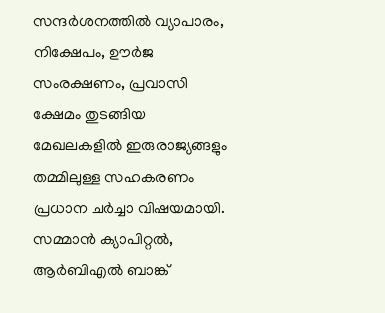സന്ദർശനത്തിൽ വ്യാപാരം, നിക്ഷേപം, ഊർജ സംരക്ഷണം, പ്രവാസി ക്ഷേമം തുടങ്ങിയ മേഖലകളിൽ ഇരുരാജ്യങ്ങളും തമ്മിലുള്ള സഹകരണം പ്രധാന ചർച്ചാ വിഷയമായി. സമ്മാൻ ക്യാപിറ്റൽ, ആർബിഎൽ ബാങ്ക്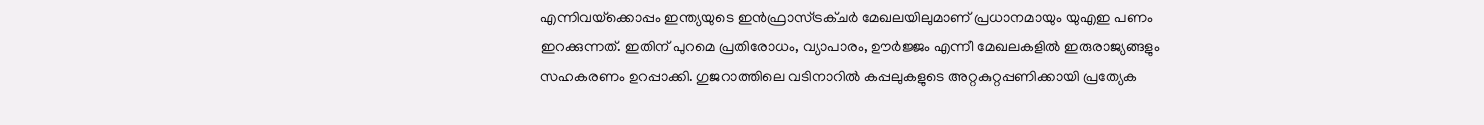എന്നിവയ്‌ക്കൊപ്പം ഇന്ത്യയുടെ ഇൻഫ്രാസ്ട്രക്ചർ മേഖലയിലുമാണ് പ്രധാനമായും യുഎഇ പണം ഇറക്കുന്നത്. ഇതിന് പുറമെ പ്രതിരോധം, വ്യാപാരം, ഊർജ്ജം എന്നീ മേഖലകളിൽ ഇരുരാജ്യങ്ങളും സഹകരണം ഉറപ്പാക്കി. ഗുജറാത്തിലെ വടിനാറിൽ കപ്പലുകളുടെ അറ്റകുറ്റപ്പണിക്കായി പ്രത്യേക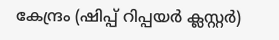കേന്ദ്രം (ഷിപ്പ് റിപ്പയർ ക്ലസ്റ്റർ)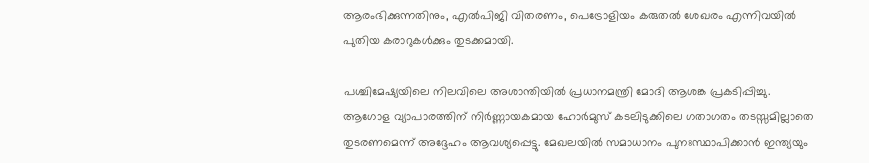ആരംഭിക്കുന്നതിനും, എൽപിജി വിതരണം, പെട്രോളിയം കരുതൽ ശേഖരം എന്നിവയിൽ പുതിയ കരാറുകൾക്കും തുടക്കമായി.

പശ്ചിമേഷ്യയിലെ നിലവിലെ അശാന്തിയിൽ പ്രധാനമന്ത്രി മോദി ആശങ്ക പ്രകടിപ്പിച്ചു. ആഗോള വ്യാപാരത്തിന് നിർണ്ണായകമായ ഹോർമുസ് കടലിടുക്കിലെ ഗതാഗതം തടസ്സമില്ലാതെ തുടരണമെന്ന് അദ്ദേഹം ആവശ്യപ്പെട്ടു. മേഖലയിൽ സമാധാനം പുനഃസ്ഥാപിക്കാൻ ഇന്ത്യയും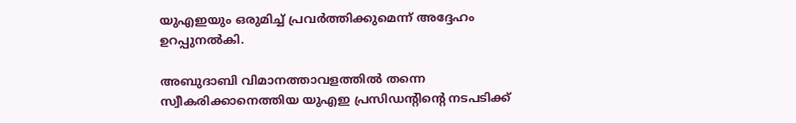യുഎഇയും ഒരുമിച്ച് പ്രവർത്തിക്കുമെന്ന് അദ്ദേഹം ഉറപ്പുനൽകി.

അബുദാബി വിമാനത്താവളത്തിൽ തന്നെ സ്വീകരിക്കാനെത്തിയ യുഎഇ പ്രസിഡൻ്റിന്റെ നടപടിക്ക്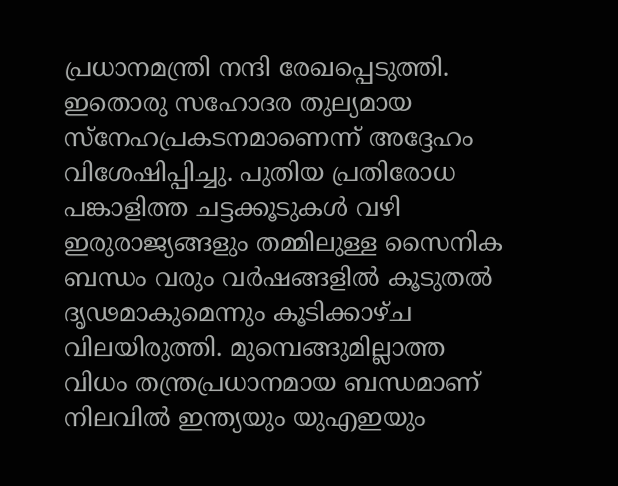പ്രധാനമന്ത്രി നന്ദി രേഖപ്പെടുത്തി. ഇതൊരു സഹോദര തുല്യമായ സ്നേഹപ്രകടനമാണെന്ന് അദ്ദേഹം വിശേഷിപ്പിച്ചു. പുതിയ പ്രതിരോധ പങ്കാളിത്ത ചട്ടക്കൂടുകൾ വഴി ഇരുരാജ്യങ്ങളും തമ്മിലുള്ള സൈനിക ബന്ധം വരും വർഷങ്ങളിൽ കൂടുതൽ ദൃഢമാകുമെന്നും കൂടിക്കാഴ്ച‌ വിലയിരുത്തി. മുമ്പെങ്ങുമില്ലാത്ത വിധം തന്ത്രപ്രധാനമായ ബന്ധമാണ് നിലവിൽ ഇന്ത്യയും യുഎഇയും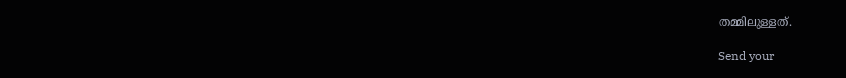തമ്മിലുള്ളത്.

Send your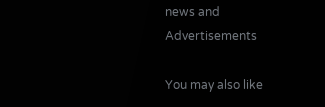news and Advertisements

You may also like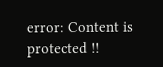error: Content is protected !!